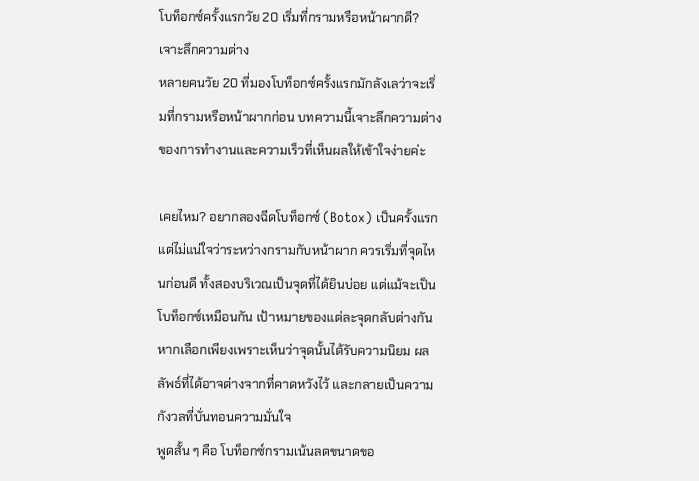โบท็อกซ์ครั้งแรกวัย 20 เริ่มที่กรามหรือหน้าผากดี? เจาะลึกความต่าง
หลายคนวัย 20 ที่มองโบท็อกซ์ครั้งแรกมักลังเลว่าจะเริ่มที่กรามหรือหน้าผากก่อน บทความนี้เจาะลึกความต่างของการทำงานและความเร็วที่เห็นผลให้เข้าใจง่ายค่ะ

เคยไหม? อยากลองฉีดโบท็อกซ์ (Botox) เป็นครั้งแรก แต่ไม่แน่ใจว่าระหว่างกรามกับหน้าผาก ควรเริ่มที่จุดไหนก่อนดี ทั้งสองบริเวณเป็นจุดที่ได้ยินบ่อย แต่แม้จะเป็นโบท็อกซ์เหมือนกัน เป้าหมายของแต่ละจุดกลับต่างกัน หากเลือกเพียงเพราะเห็นว่าจุดนั้นได้รับความนิยม ผลลัพธ์ที่ได้อาจต่างจากที่คาดหวังไว้ และกลายเป็นความกังวลที่บั่นทอนความมั่นใจ
พูดสั้น ๆ คือ โบท็อกซ์กรามเน้นลดขนาดขอ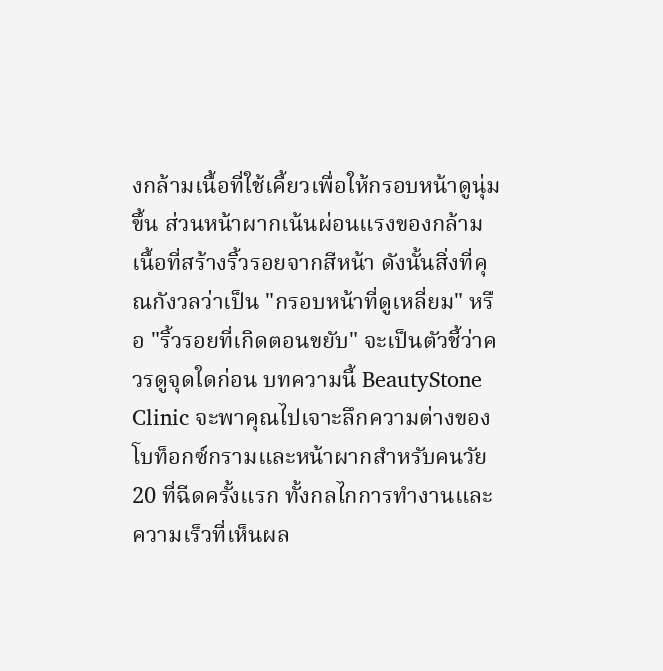งกล้ามเนื้อที่ใช้เคี้ยวเพื่อให้กรอบหน้าดูนุ่มขึ้น ส่วนหน้าผากเน้นผ่อนแรงของกล้ามเนื้อที่สร้างริ้วรอยจากสีหน้า ดังนั้นสิ่งที่คุณกังวลว่าเป็น "กรอบหน้าที่ดูเหลี่ยม" หรือ "ริ้วรอยที่เกิดตอนขยับ" จะเป็นตัวชี้ว่าควรดูจุดใดก่อน บทความนี้ BeautyStone Clinic จะพาคุณไปเจาะลึกความต่างของโบท็อกซ์กรามและหน้าผากสำหรับคนวัย 20 ที่ฉีดครั้งแรก ทั้งกลไกการทำงานและความเร็วที่เห็นผล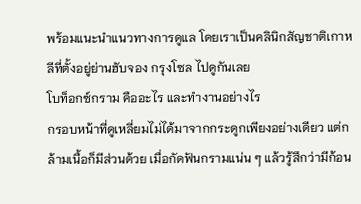พร้อมแนะนำแนวทางการดูแล โดยเราเป็นคลินิกสัญชาติเกาหลีที่ตั้งอยู่ย่านฮับจอง กรุงโซล ไปดูกันเลย
โบท็อกซ์กราม คืออะไร และทำงานอย่างไร
กรอบหน้าที่ดูเหลี่ยมไม่ได้มาจากกระดูกเพียงอย่างเดียว แต่กล้ามเนื้อก็มีส่วนด้วย เมื่อกัดฟันกรามแน่น ๆ แล้วรู้สึกว่ามีก้อน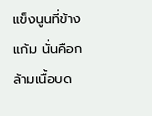แข็งนูนที่ข้างแก้ม นั่นคือกล้ามเนื้อบด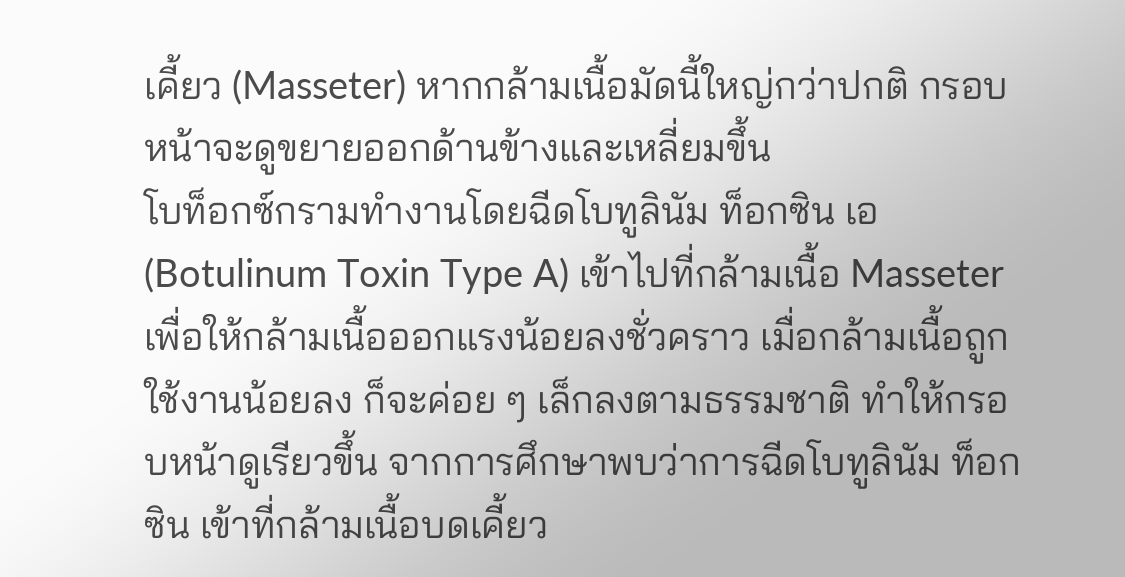เคี้ยว (Masseter) หากกล้ามเนื้อมัดนี้ใหญ่กว่าปกติ กรอบหน้าจะดูขยายออกด้านข้างและเหลี่ยมขึ้น
โบท็อกซ์กรามทำงานโดยฉีดโบทูลินัม ท็อกซิน เอ (Botulinum Toxin Type A) เข้าไปที่กล้ามเนื้อ Masseter เพื่อให้กล้ามเนื้อออกแรงน้อยลงชั่วคราว เมื่อกล้ามเนื้อถูกใช้งานน้อยลง ก็จะค่อย ๆ เล็กลงตามธรรมชาติ ทำให้กรอบหน้าดูเรียวขึ้น จากการศึกษาพบว่าการฉีดโบทูลินัม ท็อกซิน เข้าที่กล้ามเนื้อบดเคี้ยว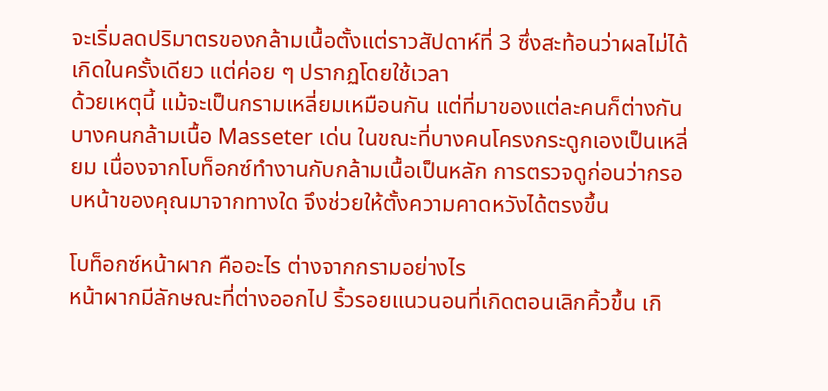จะเริ่มลดปริมาตรของกล้ามเนื้อตั้งแต่ราวสัปดาห์ที่ 3 ซึ่งสะท้อนว่าผลไม่ได้เกิดในครั้งเดียว แต่ค่อย ๆ ปรากฏโดยใช้เวลา
ด้วยเหตุนี้ แม้จะเป็นกรามเหลี่ยมเหมือนกัน แต่ที่มาของแต่ละคนก็ต่างกัน บางคนกล้ามเนื้อ Masseter เด่น ในขณะที่บางคนโครงกระดูกเองเป็นเหลี่ยม เนื่องจากโบท็อกซ์ทำงานกับกล้ามเนื้อเป็นหลัก การตรวจดูก่อนว่ากรอบหน้าของคุณมาจากทางใด จึงช่วยให้ตั้งความคาดหวังได้ตรงขึ้น

โบท็อกซ์หน้าผาก คืออะไร ต่างจากกรามอย่างไร
หน้าผากมีลักษณะที่ต่างออกไป ริ้วรอยแนวนอนที่เกิดตอนเลิกคิ้วขึ้น เกิ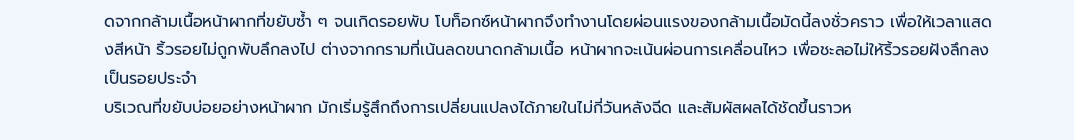ดจากกล้ามเนื้อหน้าผากที่ขยับซ้ำ ๆ จนเกิดรอยพับ โบท็อกซ์หน้าผากจึงทำงานโดยผ่อนแรงของกล้ามเนื้อมัดนี้ลงชั่วคราว เพื่อให้เวลาแสดงสีหน้า ริ้วรอยไม่ถูกพับลึกลงไป ต่างจากกรามที่เน้นลดขนาดกล้ามเนื้อ หน้าผากจะเน้นผ่อนการเคลื่อนไหว เพื่อชะลอไม่ให้ริ้วรอยฝังลึกลงเป็นรอยประจำ
บริเวณที่ขยับบ่อยอย่างหน้าผาก มักเริ่มรู้สึกถึงการเปลี่ยนแปลงได้ภายในไม่กี่วันหลังฉีด และสัมผัสผลได้ชัดขึ้นราวห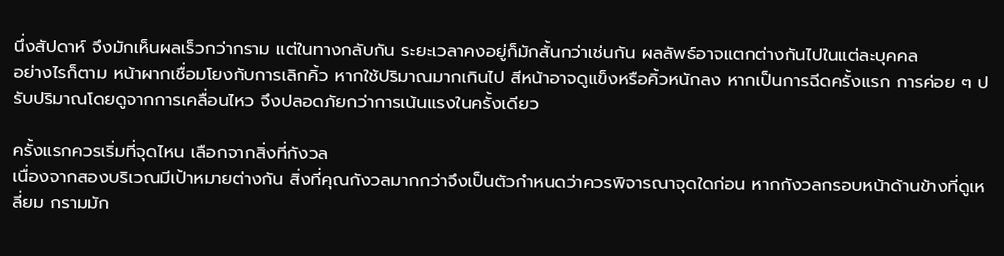นึ่งสัปดาห์ จึงมักเห็นผลเร็วกว่ากราม แต่ในทางกลับกัน ระยะเวลาคงอยู่ก็มักสั้นกว่าเช่นกัน ผลลัพธ์อาจแตกต่างกันไปในแต่ละบุคคล
อย่างไรก็ตาม หน้าผากเชื่อมโยงกับการเลิกคิ้ว หากใช้ปริมาณมากเกินไป สีหน้าอาจดูแข็งหรือคิ้วหนักลง หากเป็นการฉีดครั้งแรก การค่อย ๆ ปรับปริมาณโดยดูจากการเคลื่อนไหว จึงปลอดภัยกว่าการเน้นแรงในครั้งเดียว

ครั้งแรกควรเริ่มที่จุดไหน เลือกจากสิ่งที่กังวล
เนื่องจากสองบริเวณมีเป้าหมายต่างกัน สิ่งที่คุณกังวลมากกว่าจึงเป็นตัวกำหนดว่าควรพิจารณาจุดใดก่อน หากกังวลกรอบหน้าด้านข้างที่ดูเหลี่ยม กรามมัก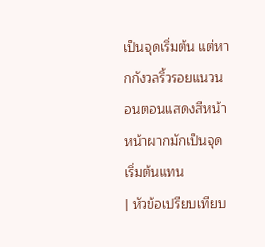เป็นจุดเริ่มต้น แต่หากกังวลริ้วรอยแนวนอนตอนแสดงสีหน้า หน้าผากมักเป็นจุดเริ่มต้นแทน
| หัวข้อเปรียบเทียบ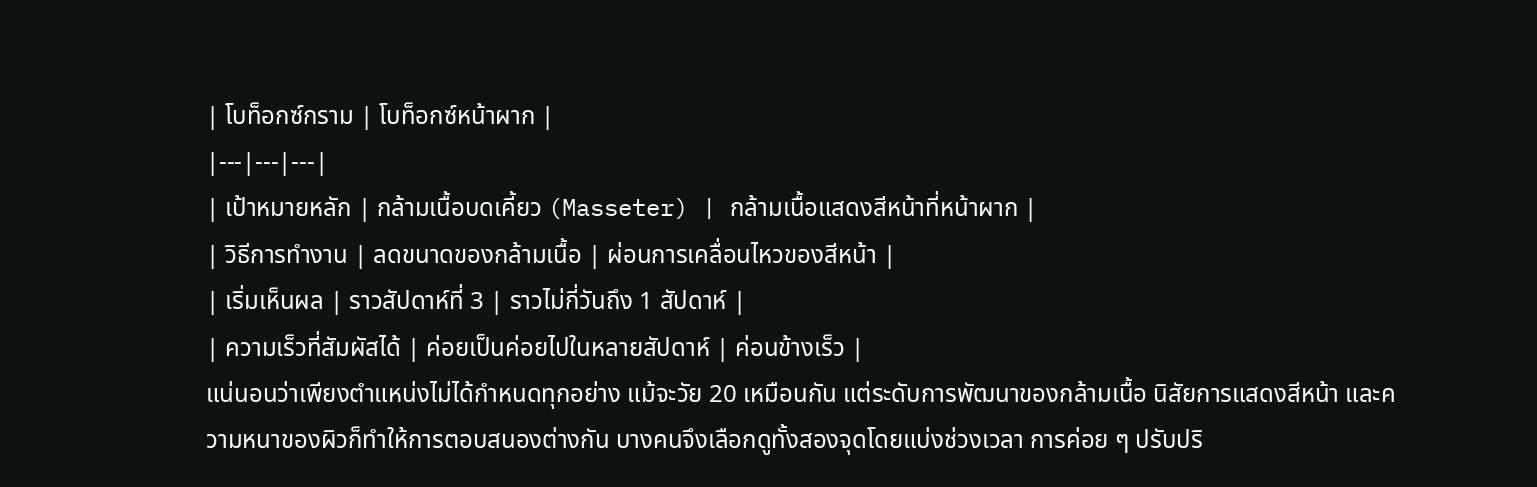| โบท็อกซ์กราม | โบท็อกซ์หน้าผาก |
|---|---|---|
| เป้าหมายหลัก | กล้ามเนื้อบดเคี้ยว (Masseter) | กล้ามเนื้อแสดงสีหน้าที่หน้าผาก |
| วิธีการทำงาน | ลดขนาดของกล้ามเนื้อ | ผ่อนการเคลื่อนไหวของสีหน้า |
| เริ่มเห็นผล | ราวสัปดาห์ที่ 3 | ราวไม่กี่วันถึง 1 สัปดาห์ |
| ความเร็วที่สัมผัสได้ | ค่อยเป็นค่อยไปในหลายสัปดาห์ | ค่อนข้างเร็ว |
แน่นอนว่าเพียงตำแหน่งไม่ได้กำหนดทุกอย่าง แม้จะวัย 20 เหมือนกัน แต่ระดับการพัฒนาของกล้ามเนื้อ นิสัยการแสดงสีหน้า และความหนาของผิวก็ทำให้การตอบสนองต่างกัน บางคนจึงเลือกดูทั้งสองจุดโดยแบ่งช่วงเวลา การค่อย ๆ ปรับปริ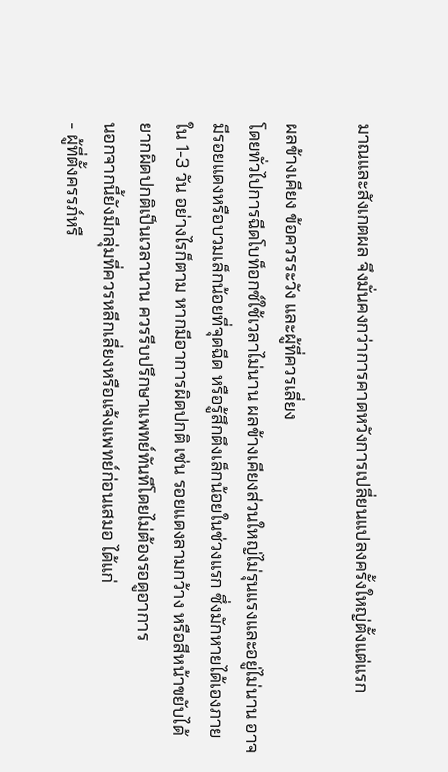มาณและสังเกตผล จึงมั่นคงกว่าการคาดหวังการเปลี่ยนแปลงครั้งใหญ่ตั้งแต่แรก

ผลข้างเคียง ข้อควรระวัง และผู้ที่ควรเลี่ยง
โดยทั่วไปการฉีดโบท็อกซ์ใช้เวลาไม่นาน ผลข้างเคียงส่วนใหญ่ไม่รุนแรงและอยู่ไม่นาน อาจมีรอยแดงหรือบวมเล็กน้อยที่จุดฉีด หรือรู้สึกตึงเล็กน้อยในช่วงแรก ซึ่งมักหายได้เองภายใน 1-3 วัน อย่างไรก็ตาม หากมีอาการผิดปกติ เช่น รอยแดงลามกว้าง หรือสีหน้าขยับได้ยากผิดปกติเป็นเวลานาน ควรรีบปรึกษาแพทย์ทันทีโดยไม่ต้องรอดูอาการ
นอกจากนี้ยังมีกลุ่มที่ควรหลีกเลี่ยงหรือแจ้งแพทย์ก่อนเสมอ ได้แก่
- ผู้ที่ตั้งครรภ์หรื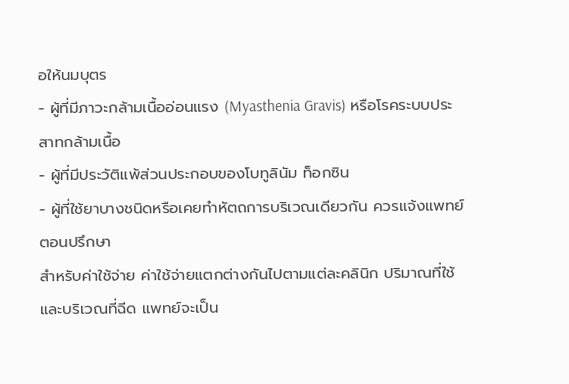อให้นมบุตร
- ผู้ที่มีภาวะกล้ามเนื้ออ่อนแรง (Myasthenia Gravis) หรือโรคระบบประสาทกล้ามเนื้อ
- ผู้ที่มีประวัติแพ้ส่วนประกอบของโบทูลินัม ท็อกซิน
- ผู้ที่ใช้ยาบางชนิดหรือเคยทำหัตถการบริเวณเดียวกัน ควรแจ้งแพทย์ตอนปรึกษา
สำหรับค่าใช้จ่าย ค่าใช้จ่ายแตกต่างกันไปตามแต่ละคลินิก ปริมาณที่ใช้ และบริเวณที่ฉีด แพทย์จะเป็น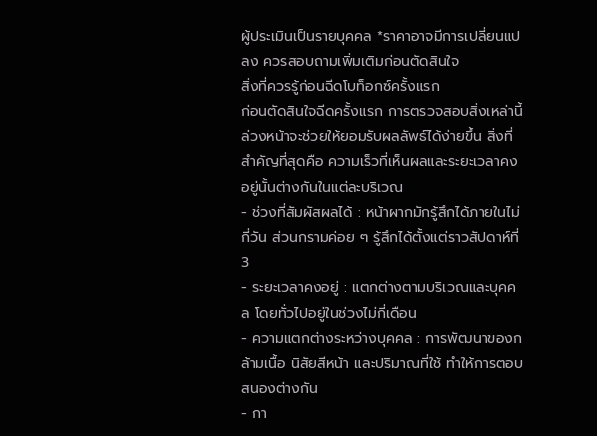ผู้ประเมินเป็นรายบุคคล *ราคาอาจมีการเปลี่ยนแปลง ควรสอบถามเพิ่มเติมก่อนตัดสินใจ
สิ่งที่ควรรู้ก่อนฉีดโบท็อกซ์ครั้งแรก
ก่อนตัดสินใจฉีดครั้งแรก การตรวจสอบสิ่งเหล่านี้ล่วงหน้าจะช่วยให้ยอมรับผลลัพธ์ได้ง่ายขึ้น สิ่งที่สำคัญที่สุดคือ ความเร็วที่เห็นผลและระยะเวลาคงอยู่นั้นต่างกันในแต่ละบริเวณ
- ช่วงที่สัมผัสผลได้ : หน้าผากมักรู้สึกได้ภายในไม่กี่วัน ส่วนกรามค่อย ๆ รู้สึกได้ตั้งแต่ราวสัปดาห์ที่ 3
- ระยะเวลาคงอยู่ : แตกต่างตามบริเวณและบุคคล โดยทั่วไปอยู่ในช่วงไม่กี่เดือน
- ความแตกต่างระหว่างบุคคล : การพัฒนาของกล้ามเนื้อ นิสัยสีหน้า และปริมาณที่ใช้ ทำให้การตอบสนองต่างกัน
- กา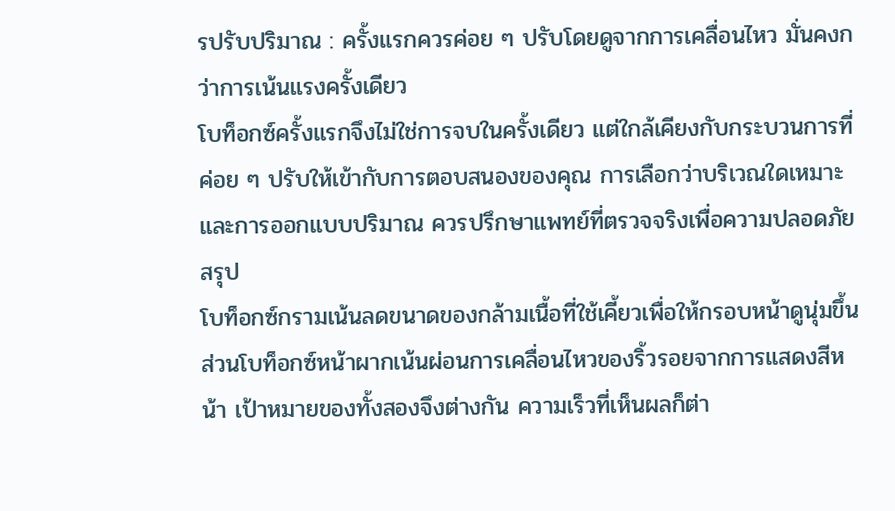รปรับปริมาณ : ครั้งแรกควรค่อย ๆ ปรับโดยดูจากการเคลื่อนไหว มั่นคงกว่าการเน้นแรงครั้งเดียว
โบท็อกซ์ครั้งแรกจึงไม่ใช่การจบในครั้งเดียว แต่ใกล้เคียงกับกระบวนการที่ค่อย ๆ ปรับให้เข้ากับการตอบสนองของคุณ การเลือกว่าบริเวณใดเหมาะและการออกแบบปริมาณ ควรปรึกษาแพทย์ที่ตรวจจริงเพื่อความปลอดภัย
สรุป
โบท็อกซ์กรามเน้นลดขนาดของกล้ามเนื้อที่ใช้เคี้ยวเพื่อให้กรอบหน้าดูนุ่มขึ้น ส่วนโบท็อกซ์หน้าผากเน้นผ่อนการเคลื่อนไหวของริ้วรอยจากการแสดงสีหน้า เป้าหมายของทั้งสองจึงต่างกัน ความเร็วที่เห็นผลก็ต่า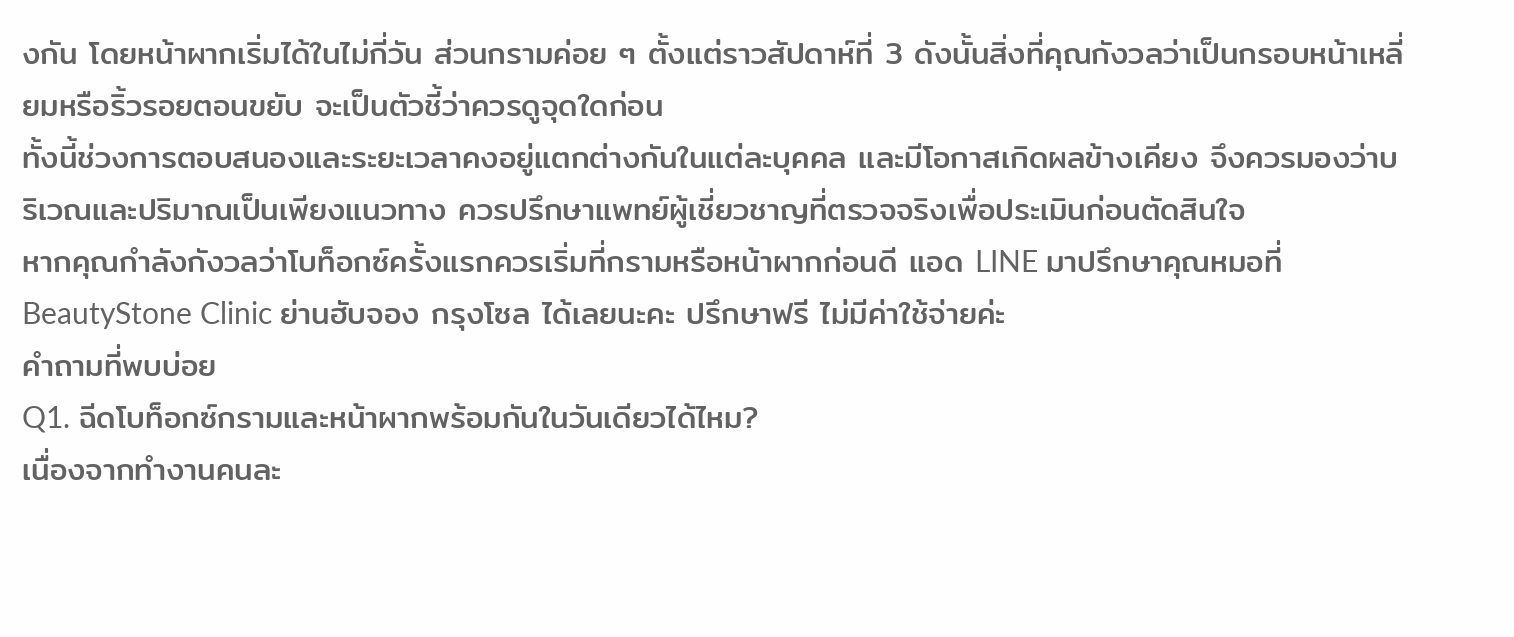งกัน โดยหน้าผากเริ่มได้ในไม่กี่วัน ส่วนกรามค่อย ๆ ตั้งแต่ราวสัปดาห์ที่ 3 ดังนั้นสิ่งที่คุณกังวลว่าเป็นกรอบหน้าเหลี่ยมหรือริ้วรอยตอนขยับ จะเป็นตัวชี้ว่าควรดูจุดใดก่อน
ทั้งนี้ช่วงการตอบสนองและระยะเวลาคงอยู่แตกต่างกันในแต่ละบุคคล และมีโอกาสเกิดผลข้างเคียง จึงควรมองว่าบริเวณและปริมาณเป็นเพียงแนวทาง ควรปรึกษาแพทย์ผู้เชี่ยวชาญที่ตรวจจริงเพื่อประเมินก่อนตัดสินใจ
หากคุณกำลังกังวลว่าโบท็อกซ์ครั้งแรกควรเริ่มที่กรามหรือหน้าผากก่อนดี แอด LINE มาปรึกษาคุณหมอที่ BeautyStone Clinic ย่านฮับจอง กรุงโซล ได้เลยนะคะ ปรึกษาฟรี ไม่มีค่าใช้จ่ายค่ะ
คำถามที่พบบ่อย
Q1. ฉีดโบท็อกซ์กรามและหน้าผากพร้อมกันในวันเดียวได้ไหม?
เนื่องจากทำงานคนละ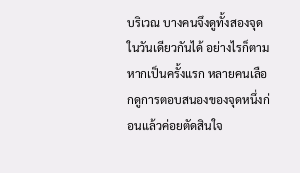บริเวณ บางคนจึงดูทั้งสองจุดในวันเดียวกันได้ อย่างไรก็ตาม หากเป็นครั้งแรก หลายคนเลือกดูการตอบสนองของจุดหนึ่งก่อนแล้วค่อยตัดสินใจ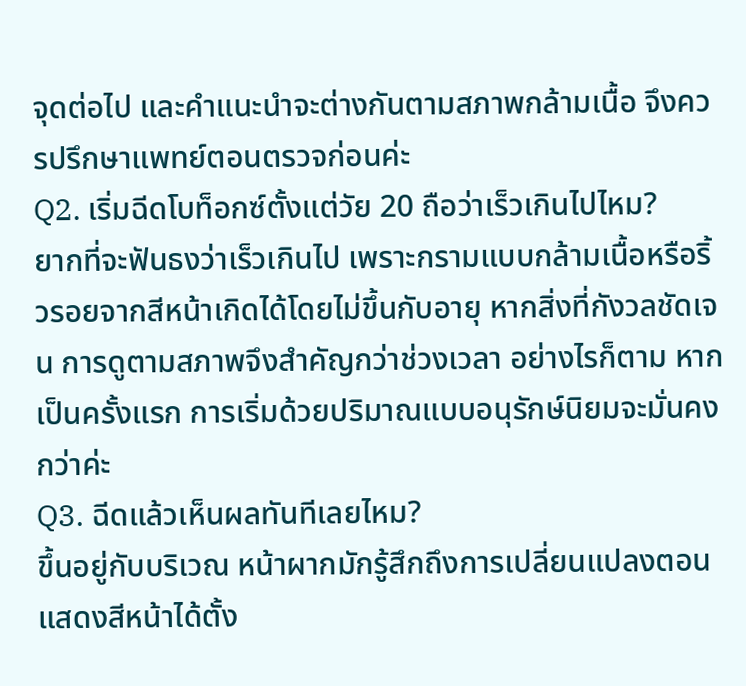จุดต่อไป และคำแนะนำจะต่างกันตามสภาพกล้ามเนื้อ จึงควรปรึกษาแพทย์ตอนตรวจก่อนค่ะ
Q2. เริ่มฉีดโบท็อกซ์ตั้งแต่วัย 20 ถือว่าเร็วเกินไปไหม?
ยากที่จะฟันธงว่าเร็วเกินไป เพราะกรามแบบกล้ามเนื้อหรือริ้วรอยจากสีหน้าเกิดได้โดยไม่ขึ้นกับอายุ หากสิ่งที่กังวลชัดเจน การดูตามสภาพจึงสำคัญกว่าช่วงเวลา อย่างไรก็ตาม หากเป็นครั้งแรก การเริ่มด้วยปริมาณแบบอนุรักษ์นิยมจะมั่นคงกว่าค่ะ
Q3. ฉีดแล้วเห็นผลทันทีเลยไหม?
ขึ้นอยู่กับบริเวณ หน้าผากมักรู้สึกถึงการเปลี่ยนแปลงตอนแสดงสีหน้าได้ตั้ง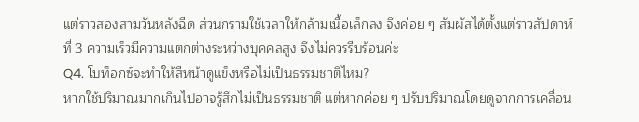แต่ราวสองสามวันหลังฉีด ส่วนกรามใช้เวลาให้กล้ามเนื้อเล็กลง จึงค่อย ๆ สัมผัสได้ตั้งแต่ราวสัปดาห์ที่ 3 ความเร็วมีความแตกต่างระหว่างบุคคลสูง จึงไม่ควรรีบร้อนค่ะ
Q4. โบท็อกซ์จะทำให้สีหน้าดูแข็งหรือไม่เป็นธรรมชาติไหม?
หากใช้ปริมาณมากเกินไปอาจรู้สึกไม่เป็นธรรมชาติ แต่หากค่อย ๆ ปรับปริมาณโดยดูจากการเคลื่อน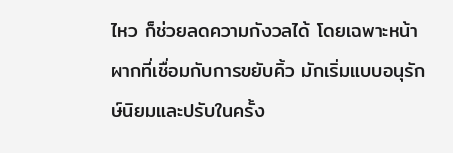ไหว ก็ช่วยลดความกังวลได้ โดยเฉพาะหน้าผากที่เชื่อมกับการขยับคิ้ว มักเริ่มแบบอนุรักษ์นิยมและปรับในครั้ง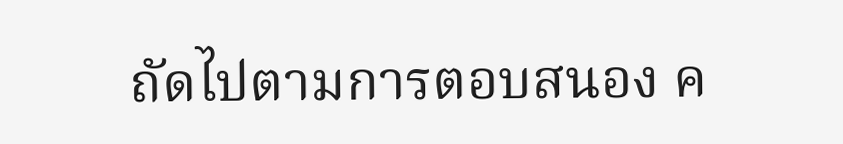ถัดไปตามการตอบสนอง ค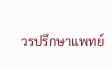วรปรึกษาแพทย์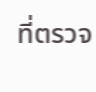ที่ตรวจ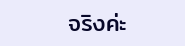จริงค่ะ